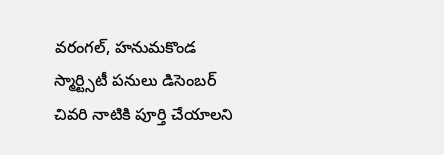వరంగల్, హనుమకొండ స్మార్ట్సిటీ పనులు డిసెంబర్ చివరి నాటికి పూర్తి చేయాలని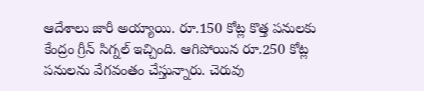ఆదేశాలు జారీ అయ్యాయి. రూ.150 కోట్ల కొత్త పనులకు కేంద్రం గ్రీన్ సిగ్నల్ ఇచ్చింది. ఆగిపోయిన రూ.250 కోట్ల పనులను వేగవంతం చేస్తున్నారు. చెరువు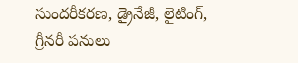సుందరీకరణ, డ్రైనేజీ, లైటింగ్, గ్రీనరీ పనులు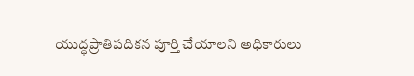యుద్ధప్రాతిపదికన పూర్తి చేయాలని అధికారులు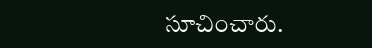సూచించారు.